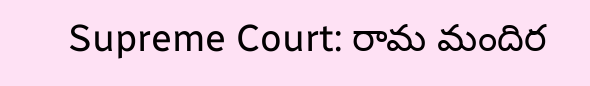Supreme Court: రామ మందిర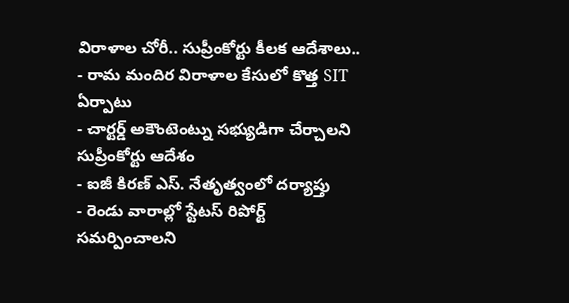విరాళాల చోరీ.. సుప్రీంకోర్టు కీలక ఆదేశాలు..
- రామ మందిర విరాళాల కేసులో కొత్త SIT ఏర్పాటు
- చార్టర్డ్ అకౌంటెంట్ను సభ్యుడిగా చేర్చాలని సుప్రీంకోర్టు ఆదేశం
- ఐజీ కిరణ్ ఎస్. నేతృత్వంలో దర్యాప్తు
- రెండు వారాల్లో స్టేటస్ రిపోర్ట్ సమర్పించాలని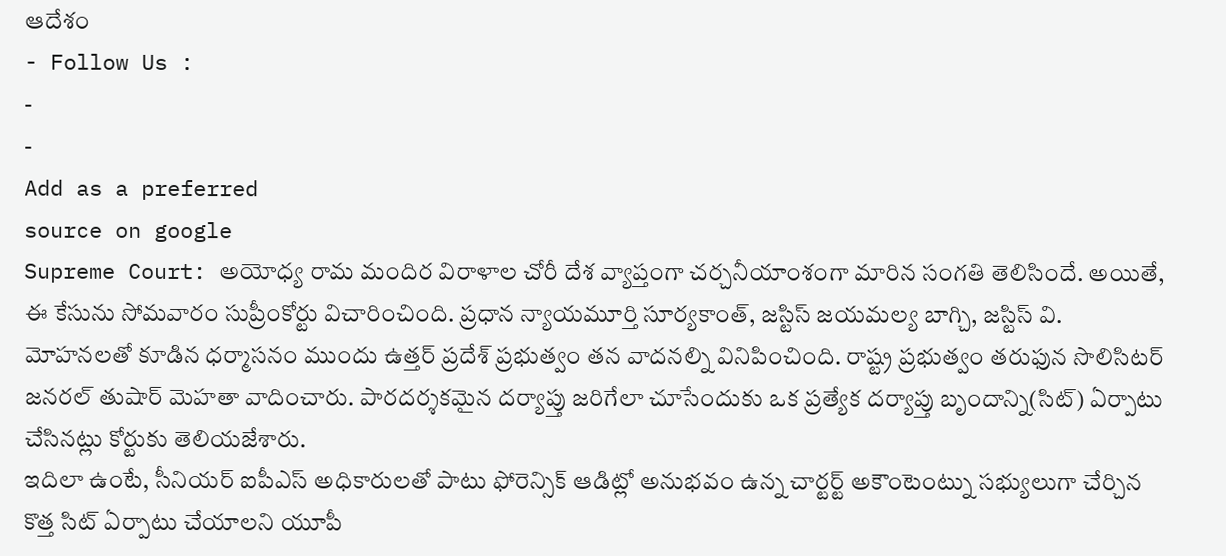ఆదేశం
- Follow Us :
-
-
Add as a preferred
source on google
Supreme Court: అయోధ్య రామ మందిర విరాళాల చోరీ దేశ వ్యాప్తంగా చర్చనీయాంశంగా మారిన సంగతి తెలిసిందే. అయితే, ఈ కేసును సోమవారం సుప్రీంకోర్టు విచారించింది. ప్రధాన న్యాయమూర్తి సూర్యకాంత్, జస్టిస్ జయమల్య బాగ్చి, జస్టిస్ వి. మోహనలతో కూడిన ధర్మాసనం ముందు ఉత్తర్ ప్రదేశ్ ప్రభుత్వం తన వాదనల్ని వినిపించింది. రాష్ట్ర ప్రభుత్వం తరుఫున సొలిసిటర్ జనరల్ తుషార్ మెహతా వాదించారు. పారదర్శకమైన దర్యాప్తు జరిగేలా చూసేందుకు ఒక ప్రత్యేక దర్యాప్తు బృందాన్ని(సిట్) ఏర్పాటు చేసినట్లు కోర్టుకు తెలియజేశారు.
ఇదిలా ఉంటే, సీనియర్ ఐపీఎస్ అధికారులతో పాటు ఫోరెన్సిక్ ఆడిట్లో అనుభవం ఉన్న చార్టర్ట్ అకౌంటెంట్ను సభ్యులుగా చేర్చిన కొత్త సిట్ ఏర్పాటు చేయాలని యూపీ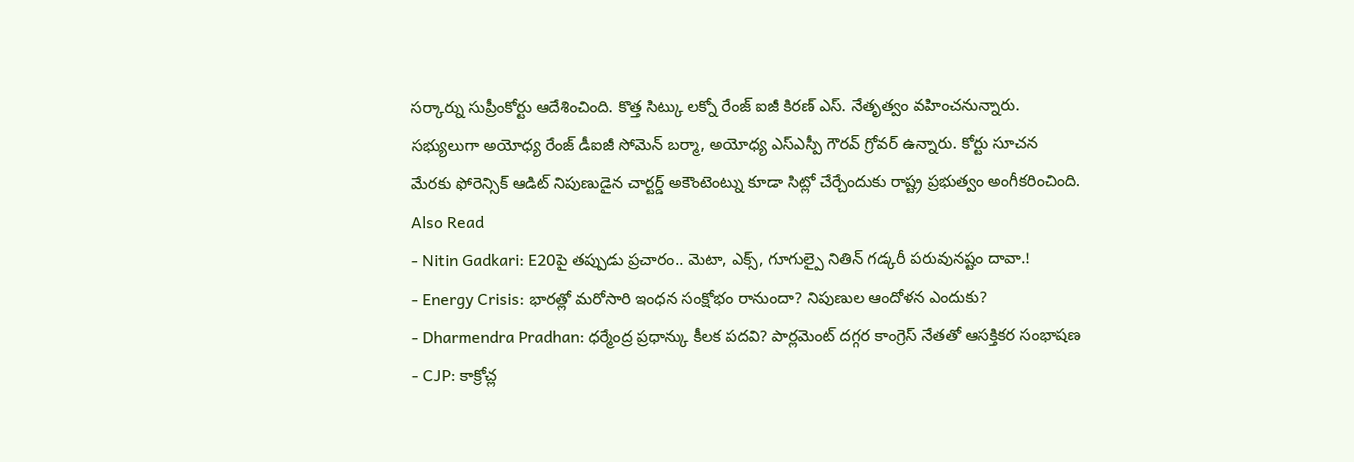సర్కార్ను సుప్రీంకోర్టు ఆదేశించింది. కొత్త సిట్కు లక్నో రేంజ్ ఐజీ కిరణ్ ఎస్. నేతృత్వం వహించనున్నారు. సభ్యులుగా అయోధ్య రేంజ్ డీఐజీ సోమెన్ బర్మా, అయోధ్య ఎస్ఎస్పీ గౌరవ్ గ్రోవర్ ఉన్నారు. కోర్టు సూచన మేరకు ఫోరెన్సిక్ ఆడిట్ నిపుణుడైన చార్టర్డ్ అకౌంటెంట్ను కూడా సిట్లో చేర్చేందుకు రాష్ట్ర ప్రభుత్వం అంగీకరించింది.
Also Read
- Nitin Gadkari: E20పై తప్పుడు ప్రచారం.. మెటా, ఎక్స్, గూగుల్పై నితిన్ గడ్కరీ పరువునష్టం దావా.!
- Energy Crisis: భారత్లో మరోసారి ఇంధన సంక్షోభం రానుందా? నిపుణుల ఆందోళన ఎందుకు?
- Dharmendra Pradhan: ధర్మేంద్ర ప్రధాన్కు కీలక పదవి? పార్లమెంట్ దగ్గర కాంగ్రెస్ నేతతో ఆసక్తికర సంభాషణ
- CJP: కాక్రోచ్ల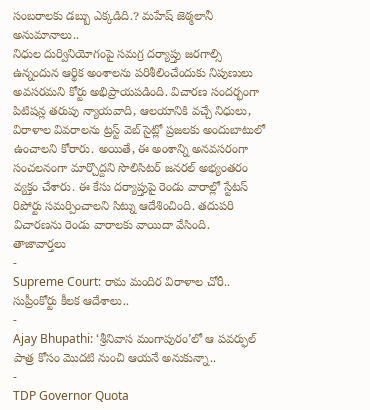సంబరాలకు డబ్బు ఎక్కడిది.? మహేష్ జెఠ్మలానీ అనుమానాలు..
నిధుల దుర్వినియోగంపై సమగ్ర దర్యాప్తు జరగాల్సి ఉన్నందున ఆర్థిక అంశాలను పరిశీలించేందుకు నిపుణులు అవసరమని కోర్టు అభిప్రాయపడింది. విచారణ సందర్భంగా పిటిషన్ల తరుపు న్యాయవాది, ఆలయానికి వచ్చే నిధులు, విరాళాల వివరాలను ట్రస్ట్ వెబ్ సైట్లో ప్రజలకు అందుబాటులో ఉంచాలని కోరారు. అయితే, ఈ అంశాన్ని అనవసరంగా సంచలనంగా మార్చొద్దని సొలిసిటర్ జనరల్ అభ్యంతరం వ్యక్తం చేశారు. ఈ కేసు దర్యాప్తుపై రెండు వారాల్లో స్టేటస్ రిపోర్టు సమర్పించాలని సిట్ను ఆదేశించింది. తదుపరి విచారణను రెండు వారాలకు వాయిదా వేసింది.
తాజావార్తలు
-
Supreme Court: రామ మందిర విరాళాల చోరీ.. సుప్రీంకోర్టు కీలక ఆదేశాలు..
-
Ajay Bhupathi: ‘శ్రీనివాస మంగాపురం’లో ఆ పవర్ఫుల్ పాత్ర కోసం మొదటి నుంచి ఆయనే అనుకున్నా..
-
TDP Governor Quota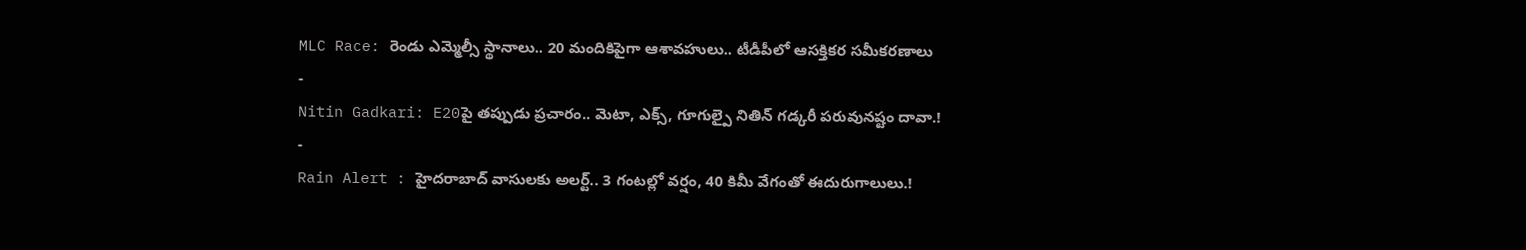MLC Race: రెండు ఎమ్మెల్సీ స్థానాలు.. 20 మందికిపైగా ఆశావహులు.. టీడీపీలో ఆసక్తికర సమీకరణాలు
-
Nitin Gadkari: E20పై తప్పుడు ప్రచారం.. మెటా, ఎక్స్, గూగుల్పై నితిన్ గడ్కరీ పరువునష్టం దావా.!
-
Rain Alert : హైదరాబాద్ వాసులకు అలర్ట్.. 3 గంటల్లో వర్షం, 40 కిమీ వేగంతో ఈదురుగాలులు.!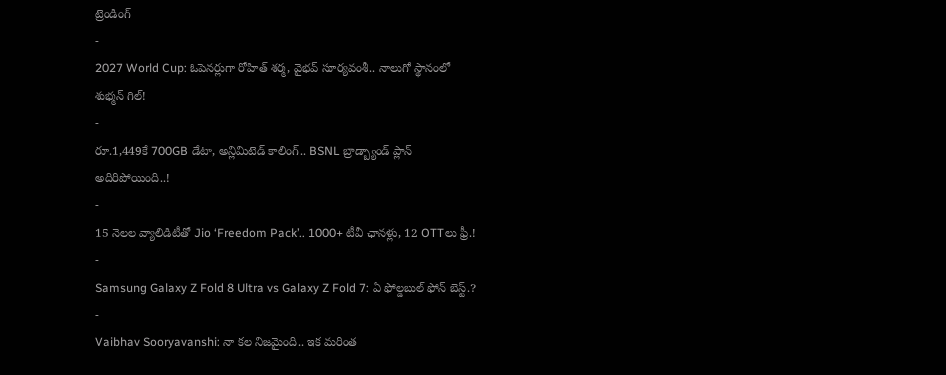ట్రెండింగ్
-
2027 World Cup: ఓపెనర్లుగా రోహిత్ శర్మ, వైభవ్ సూర్యవంశీ.. నాలుగో స్థానంలో శుభ్మన్ గిల్!
-
రూ.1,449కే 700GB డేటా, అన్లిమిటెడ్ కాలింగ్.. BSNL బ్రాడ్బ్యాండ్ ప్లాన్ అదిరిపోయింది..!
-
15 నెలల వ్యాలిడిటీతో Jio ‘Freedom Pack’.. 1000+ టీవీ ఛానళ్లు, 12 OTTలు ఫ్రీ.!
-
Samsung Galaxy Z Fold 8 Ultra vs Galaxy Z Fold 7: ఏ ఫోల్డబుల్ ఫోన్ బెస్ట్.?
-
Vaibhav Sooryavanshi: నా కల నిజమైంది.. ఇక మరింత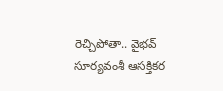రెచ్చిపోతా.. వైభవ్ సూర్యవంశీ ఆసక్తికర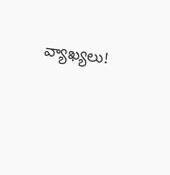వ్యాఖ్యలు!